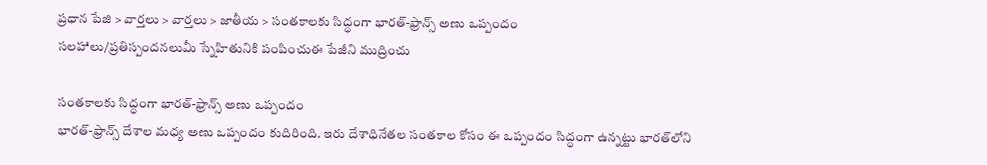ప్రధాన పేజి > వార్తలు > వార్తలు > జాతీయ > సంతకాలకు సిద్ధంగా భారత్-ఫ్రాన్స్ అణు ఒప్పందం
సలహాలు/ప్రతిస్పందనలుమీ స్నేహితునికి పంపించుఈ పేజీని ముద్రించు

సంతకాలకు సిద్ధంగా భారత్-ఫ్రాన్స్ అణు ఒప్పందం
భారత్-ఫ్రాన్స్‌ దేశాల మధ్య అణు ఒప్పందం కుదిరింది. ఇరు దేశాధినేతల సంతకాల కోసం ఈ ఒప్పందం సిద్ధంగా ఉన్నట్టు భారత్‌లోని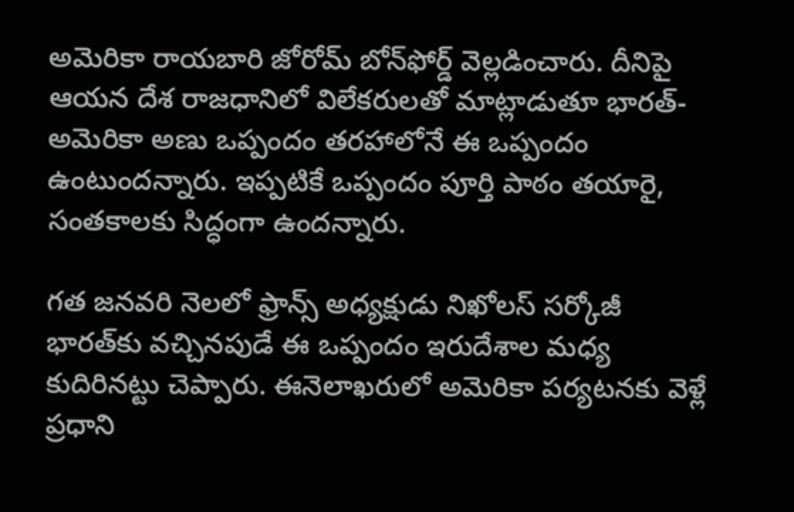అమెరికా రాయబారి జోరోమ్ బోన్‌ఫోర్డ్ వెల్లడించారు. దీనిపై ఆయన దేశ రాజధానిలో విలేకరులతో మాట్లాడుతూ భారత్-అమెరికా అణు ఒప్పందం తరహాలోనే ఈ ఒప్పందం ఉంటుందన్నారు. ఇప్పటికే ఒప్పందం పూర్తి పాఠం తయారై, సంతకాలకు సిద్ధంగా ఉందన్నారు.

గత జనవరి నెలలో ఫ్రాన్స్ అధ్యక్షుడు నిఖోలస్ సర్కోజీ భారత్‌కు వచ్చినపుడే ఈ ఒప్పందం ఇరుదేశాల మధ్య కుదిరినట్టు చెప్పారు. ఈనెలాఖరులో అమెరికా పర్యటనకు వెళ్లే ప్రధాని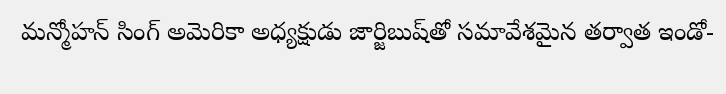మన్మోహన్ సింగ్ అమెరికా అధ్యక్షుడు జార్జిబుష్‌తో సమావేశమైన తర్వాత ఇండో-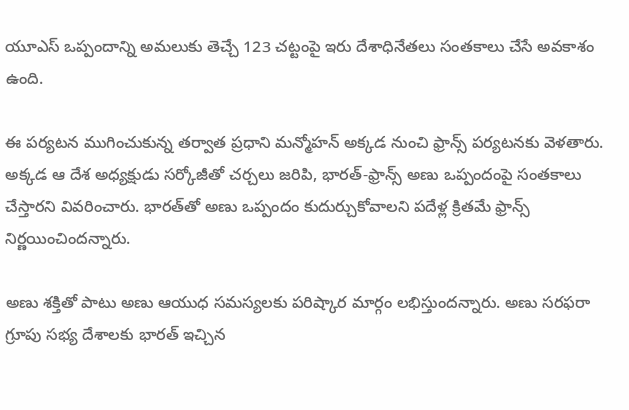యూఎస్ ఒప్పందాన్ని అమలుకు తెచ్చే 123 చట్టంపై ఇరు దేశాధినేతలు సంతకాలు చేసే అవకాశం ఉంది.

ఈ పర్యటన ముగించుకున్న తర్వాత ప్రధాని మన్మోహన్ అక్కడ నుంచి ఫ్రాన్స్‌ పర్యటనకు వెళతారు. అక్కడ ఆ దేశ అధ్యక్షుడు సర్కోజీతో చర్చలు జరిపి, భారత్-ఫ్రాన్స్ అణు ఒప్పందంపై సంతకాలు చేస్తారని వివరించారు. భారత్‌తో అణు ఒప్పందం కుదుర్చుకోవాలని పదేళ్ల క్రితమే ఫ్రాన్స్ నిర్ణయించిందన్నారు.

అణు శక్తితో పాటు అణు ఆయుధ సమస్యలకు పరిష్కార మార్గం లభిస్తుందన్నారు. అణు సరఫరా గ్రూపు సభ్య దేశాలకు భారత్ ఇచ్చిన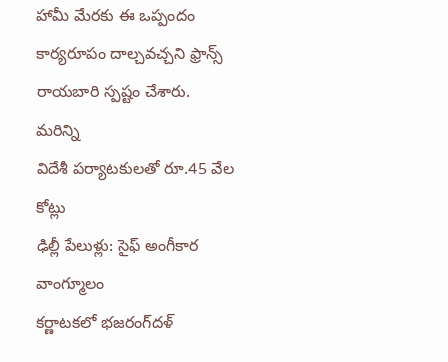హామీ మేరకు ఈ ఒప్పందం కార్యరూపం దాల్చవచ్చని ఫ్రాన్స్ రాయబారి స్పష్టం చేశారు.
మరిన్ని
విదేశీ పర్యాటకులతో రూ.45 వేల కోట్లు
ఢిల్లీ పేలుళ్లు: సైఫ్ అంగీకార వాంగ్మూలం
కర్ణాటకలో భజరంగ్‌దళ్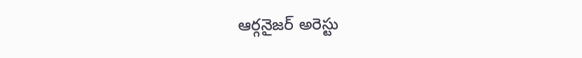ఆర్గనైజర్ అరెస్టు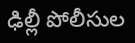ఢిల్లీ పోలీసుల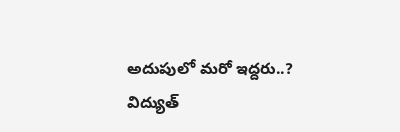అదుపులో మరో ఇద్దరు..?
విద్యుత్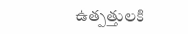ఉత్పత్తులకి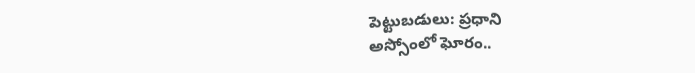పెట్టుబడులు: ప్రధాని
అస్సోంలో ఘోరం..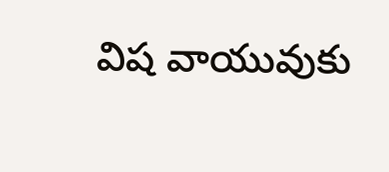విష వాయువుకు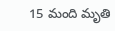15 మంది మృతి